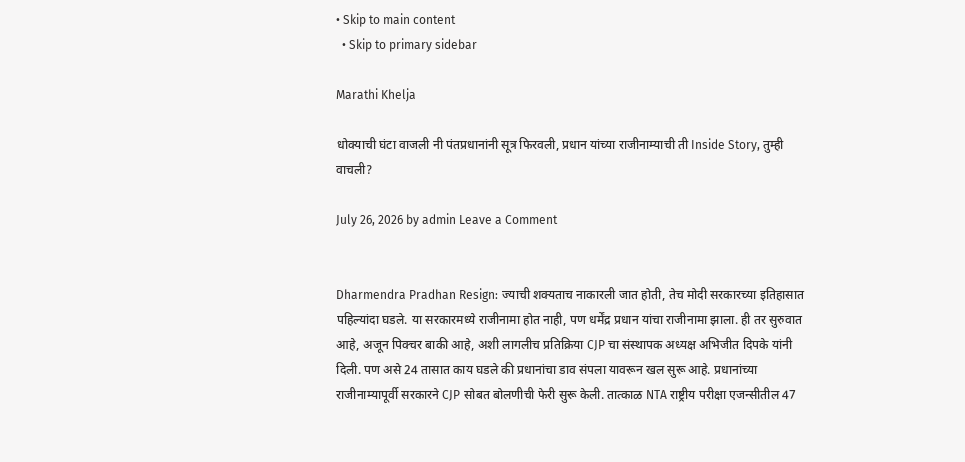• Skip to main content
  • Skip to primary sidebar

Marathi Khelja

धोक्याची घंटा वाजली नी पंतप्रधानांनी सूत्र फिरवली, प्रधान यांच्या राजीनाम्याची ती Inside Story, तुम्ही वाचली?

July 26, 2026 by admin Leave a Comment


Dharmendra Pradhan Resign: ज्याची शक्यताच नाकारली जात होती, तेच मोदी सरकारच्या इतिहासात पहिल्यांदा घडले. या सरकारमध्ये राजीनामा होत नाही, पण धर्मेंद्र प्रधान यांचा राजीनामा झाला. ही तर सुरुवात आहे, अजून पिक्चर बाकी आहे, अशी लागलीच प्रतिक्रिया CJP चा संस्थापक अध्यक्ष अभिजीत दिपके यांनी दिली. पण असे 24 तासात काय घडले की प्रधानांचा डाव संपला यावरून खल सुरू आहे. प्रधानांच्या राजीनाम्यापूर्वी सरकारने CJP सोबत बोलणीची फेरी सुरू केली. तात्काळ NTA राष्ट्रीय परीक्षा एजन्सीतील 47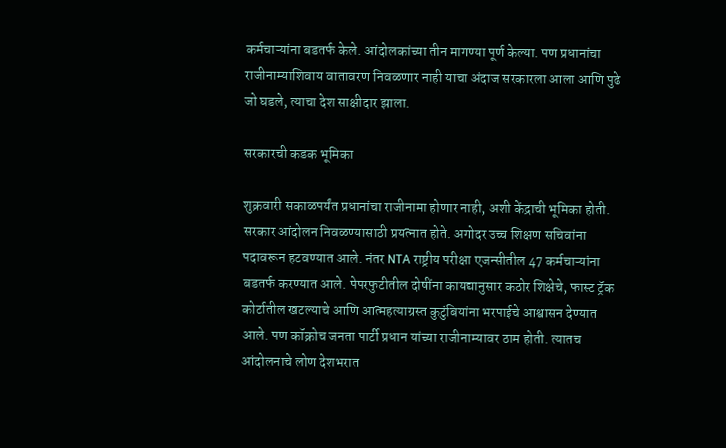कर्मचाऱ्यांना बडतर्फ केले. आंदोलकांच्या तीन मागण्या पूर्ण केल्या. पण प्रधानांचा राजीनाम्याशिवाय वातावरण निवळणार नाही याचा अंदाज सरकारला आला आणि पुढे जो घडले, त्याचा देश साक्षीदार झाला.

सरकारची कडक भूमिका

शुक्रवारी सकाळपर्यंत प्रधानांचा राजीनामा होणार नाही, अशी केंद्राची भूमिका होती. सरकार आंदोलन निवळण्यासाठी प्रयत्नात होते. अगोदर उच्च शिक्षण सचिवांना पदावरून हटवण्यात आले. नंतर NTA राष्ट्रीय परीक्षा एजन्सीतील 47 कर्मचाऱ्यांना बडतर्फ करण्यात आले. पेपरफुटीतील दोषींना कायद्यानुसार कठोर शिक्षेचे, फास्ट ट्रॅक कोर्टातील खटल्याचे आणि आत्महत्याग्रस्त कुटुंबियांना भरपाईचे आश्वासन देण्यात आले. पण कॉक्रोच जनता पार्टी प्रधान यांच्या राजीनाम्यावर ठाम होती. त्यातच आंदोलनाचे लोण देशभरात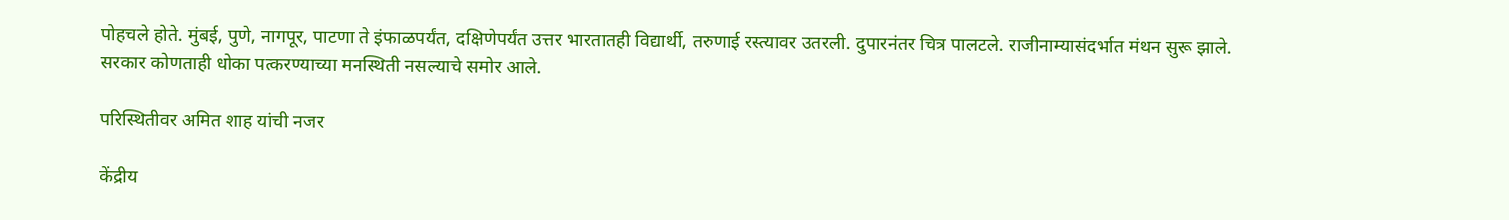पोहचले होते. मुंबई, पुणे, नागपूर, पाटणा ते इंफाळपर्यंत, दक्षिणेपर्यंत उत्तर भारतातही विद्यार्थी, तरुणाई रस्त्यावर उतरली. दुपारनंतर चित्र पालटले. राजीनाम्यासंदर्भात मंथन सुरू झाले. सरकार कोणताही धोका पत्करण्याच्या मनस्थिती नसल्याचे समोर आले.

परिस्थितीवर अमित शाह यांची नजर

केंद्रीय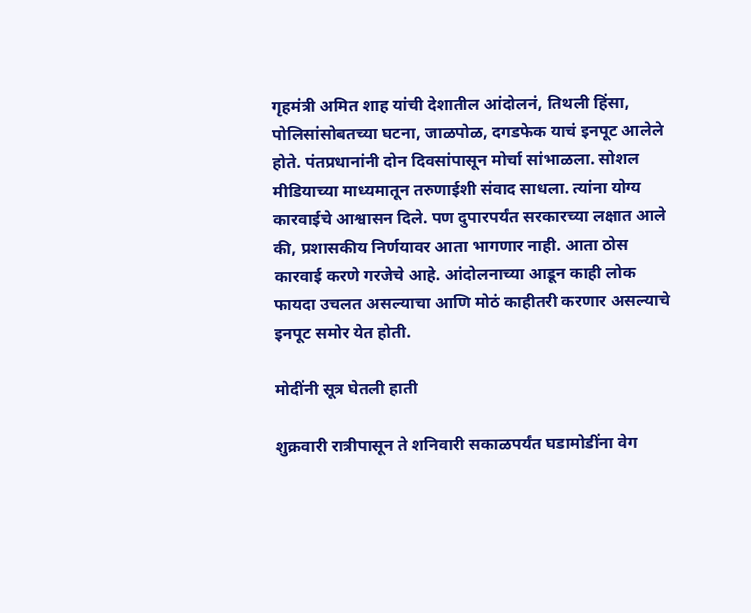गृहमंत्री अमित शाह यांची देशातील आंदोलनं, तिथली हिंसा, पोलिसांसोबतच्या घटना, जाळपोळ, दगडफेक याचं इनपूट आलेले होते. पंतप्रधानांनी दोन दिवसांपासून मोर्चा सांभाळला. सोशल मीडियाच्या माध्यमातून तरुणाईशी संवाद साधला. त्यांना योग्य कारवाईचे आश्वासन दिले. पण दुपारपर्यंत सरकारच्या लक्षात आले की, प्रशासकीय निर्णयावर आता भागणार नाही. आता ठोस कारवाई करणे गरजेचे आहे. आंदोलनाच्या आडून काही लोक फायदा उचलत असल्याचा आणि मोठं काहीतरी करणार असल्याचे इनपूट समोर येत होती.

मोदींनी सूत्र घेतली हाती

शुक्रवारी रात्रीपासून ते शनिवारी सकाळपर्यंत घडामोडींना वेग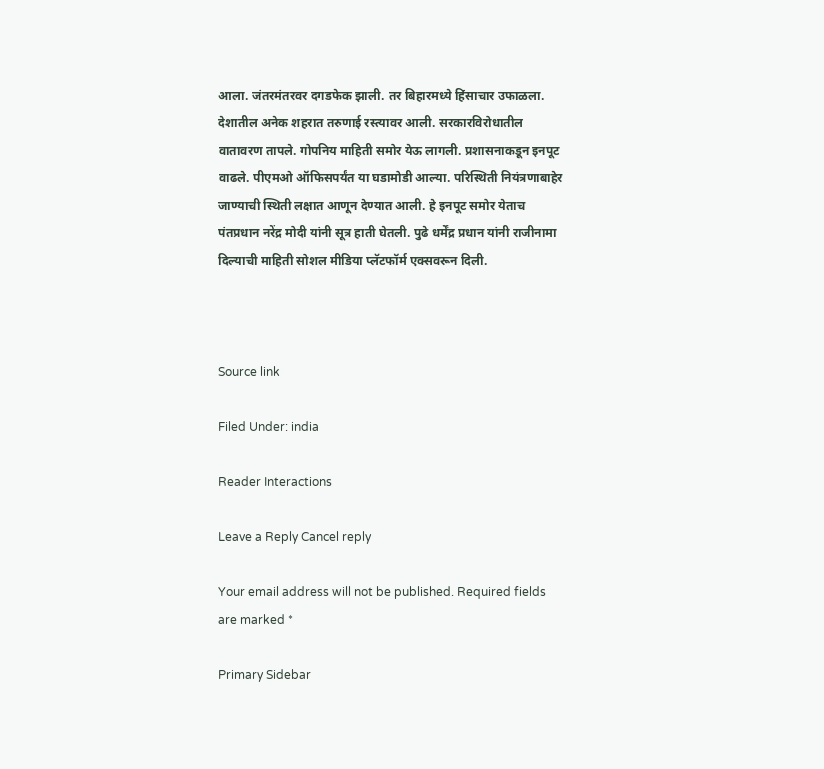आला. जंतरमंतरवर दगडफेक झाली. तर बिहारमध्ये हिंसाचार उफाळला. देशातील अनेक शहरात तरुणाई रस्त्यावर आली. सरकारविरोधातील वातावरण तापले. गोपनिय माहिती समोर येऊ लागली. प्रशासनाकडून इनपूट वाढले. पीएमओ ऑफिसपर्यंत या घडामोडी आल्या. परिस्थिती नियंत्रणाबाहेर जाण्याची स्थिती लक्षात आणून देण्यात आली. हे इनपूट समोर येताच पंतप्रधान नरेंद्र मोदी यांनी सूत्र हाती घेतली. पुढे धर्मेंद्र प्रधान यांनी राजीनामा दिल्याची माहिती सोशल मीडिया प्लॅटफॉर्म एक्सवरून दिली.



Source link

Filed Under: india

Reader Interactions

Leave a Reply Cancel reply

Your email address will not be published. Required fields are marked *

Primary Sidebar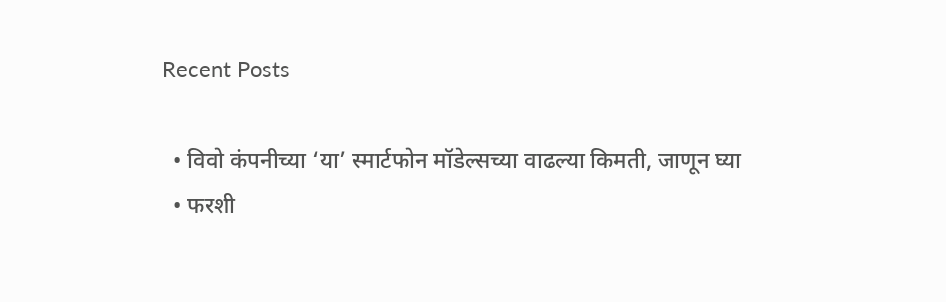Recent Posts

  • विवो कंपनीच्या ‘या’ स्मार्टफोन मॉडेल्सच्या वाढल्या किमती, जाणून घ्या
  • फरशी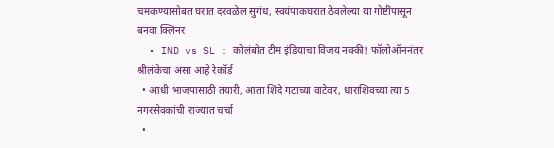चमकण्यासोबत घरात दरवळेल सुगंध, स्वयंपाकघरात ठेवलेल्या या गोष्टींपासून बनवा क्लिनर
  • IND vs SL : कोलंबोत टीम इंडियाचा विजय नक्की! फॉलोऑननंतर श्रीलंकेचा असा आहे रेकॉर्ड
  • आधी भाजपासाठी तयारी, आता शिंदे गटाच्या वाटेवर, धाराशिवच्या त्या 5 नगरसेवकांची राज्यात चर्चा
  •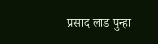प्रसाद लाड पुन्हा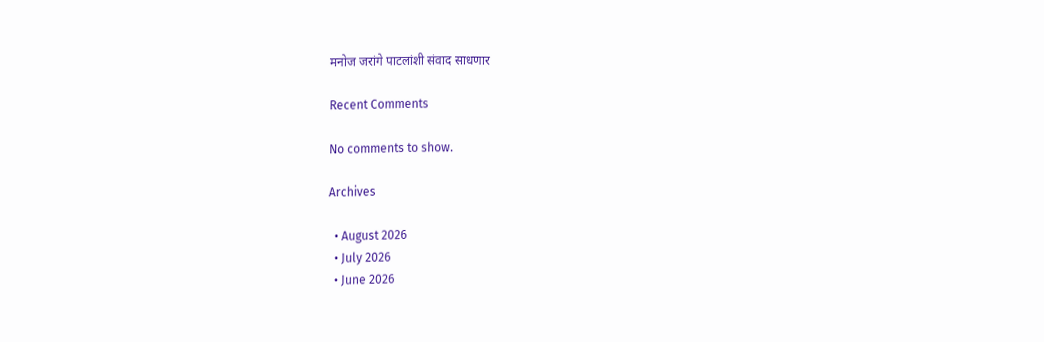मनोज जरांगे पाटलांशी संवाद साधणार

Recent Comments

No comments to show.

Archives

  • August 2026
  • July 2026
  • June 2026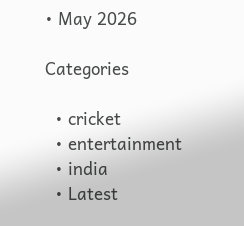• May 2026

Categories

  • cricket
  • entertainment
  • india
  • Latest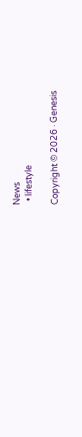News
  • lifestyle

Copyright © 2026 · Genesis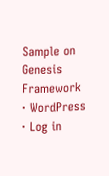Sample on Genesis Framework · WordPress · Log in